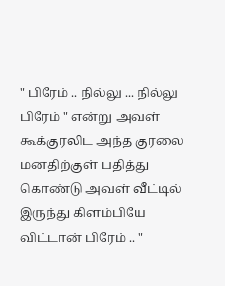" பிரேம் .. நில்லு ... நில்லு பிரேம் " என்று அவள் கூக்குரலிட அந்த குரலை மனதிற்குள் பதித்து கொண்டு அவள் வீட்டில் இருந்து கிளம்பியே விட்டான் பிரேம் .. "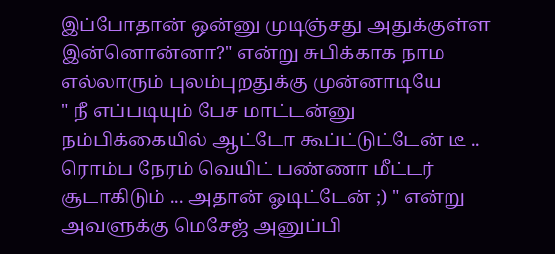இப்போதான் ஒன்னு முடிஞ்சது அதுக்குள்ள இன்னொன்னா?" என்று சுபிக்காக நாம எல்லாரும் புலம்புறதுக்கு முன்னாடியே
" நீ எப்படியும் பேச மாட்டன்னு நம்பிக்கையில் ஆட்டோ கூப்ட்டுட்டேன் டீ .. ரொம்ப நேரம் வெயிட் பண்ணா மீட்டர் சூடாகிடும் ... அதான் ஓடிட்டேன் ;) " என்று அவளுக்கு மெசேஜ் அனுப்பி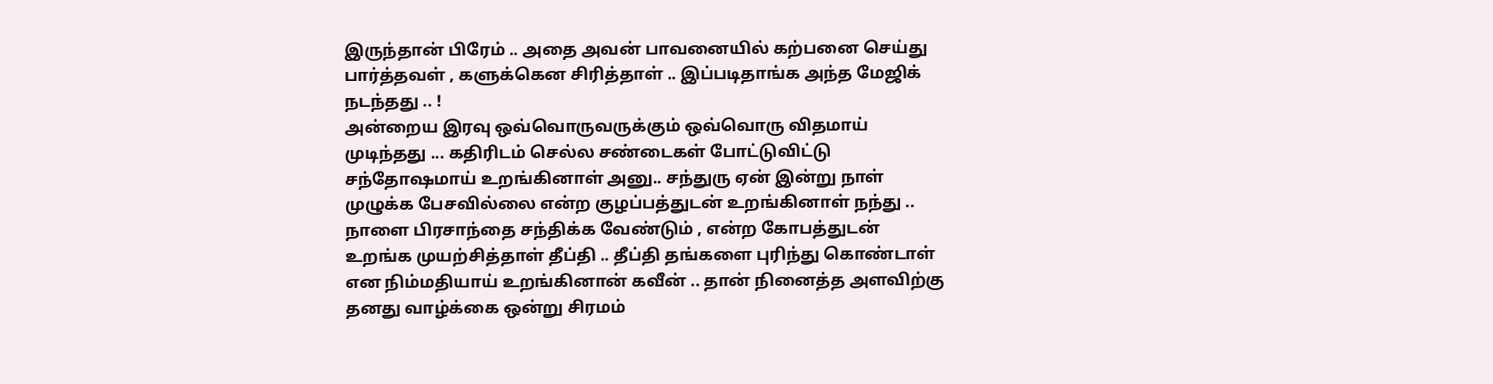இருந்தான் பிரேம் .. அதை அவன் பாவனையில் கற்பனை செய்து பார்த்தவள் , களுக்கென சிரித்தாள் .. இப்படிதாங்க அந்த மேஜிக் நடந்தது .. !
அன்றைய இரவு ஒவ்வொருவருக்கும் ஒவ்வொரு விதமாய் முடிந்தது ... கதிரிடம் செல்ல சண்டைகள் போட்டுவிட்டு சந்தோஷமாய் உறங்கினாள் அனு.. சந்துரு ஏன் இன்று நாள் முழுக்க பேசவில்லை என்ற குழப்பத்துடன் உறங்கினாள் நந்து .. நாளை பிரசாந்தை சந்திக்க வேண்டும் , என்ற கோபத்துடன் உறங்க முயற்சித்தாள் தீப்தி .. தீப்தி தங்களை புரிந்து கொண்டாள் என நிம்மதியாய் உறங்கினான் கவீன் .. தான் நினைத்த அளவிற்கு தனது வாழ்க்கை ஒன்று சிரமம்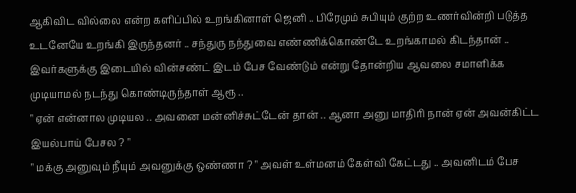ஆகிவிட வில்லை என்ற களிப்பில் உறங்கினாள் ஜெனி .. பிரேமும் சுபியும் குற்ற உணர்வின்றி படுத்த உடனேயே உறங்கி இருந்தனர் .. சந்துரு நந்துவை எண்ணிக்கொண்டே உறங்காமல் கிடந்தான் .. இவர்களுக்கு இடையில் வின்சண்ட் இடம் பேச வேண்டும் என்று தோன்றிய ஆவலை சமாளிக்க முடியாமல் நடந்து கொண்டிருந்தாள் ஆரூ ..
" ஏன் என்னால முடியல .. அவனை மன்னிச்சுட்டேன் தான் .. ஆனா அனு மாதிரி நான் ஏன் அவன்கிட்ட இயல்பாய் பேசல ? "
" மக்கு அனுவும் நீயும் அவனுக்கு ஒண்ணா ? " அவள் உள்மனம் கேள்வி கேட்டது .. அவனிடம் பேச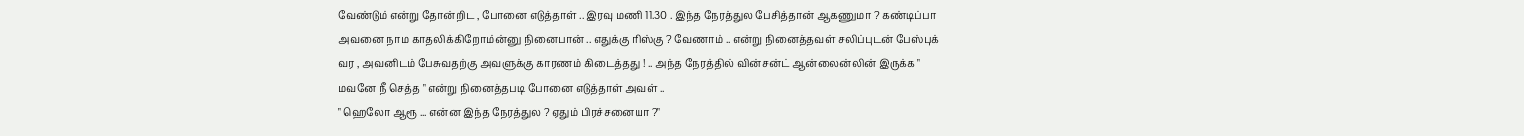வேண்டும் என்று தோன்றிட , போனை எடுத்தாள் .. இரவு மணி 11.30 . இந்த நேரத்துல பேசித்தான் ஆகணுமா ? கண்டிப்பா அவனை நாம காதலிக்கிறோம்ன்னு நினைபான் .. எதுக்கு ரிஸ்கு ? வேணாம் .. என்று நினைத்தவள் சலிப்புடன் பேஸ்புக் வர , அவனிடம் பேசுவதற்கு அவளுக்கு காரணம் கிடைத்தது ! .. அந்த நேரத்தில் வின்சன்ட் ஆன்லைன்லின் இருக்க " மவனே நீ செத்த " என்று நினைத்தபடி போனை எடுத்தாள் அவள் ..
" ஹெலோ ஆரூ ... என்ன இந்த நேரத்துல ? ஏதும் பிரச்சனையா ?"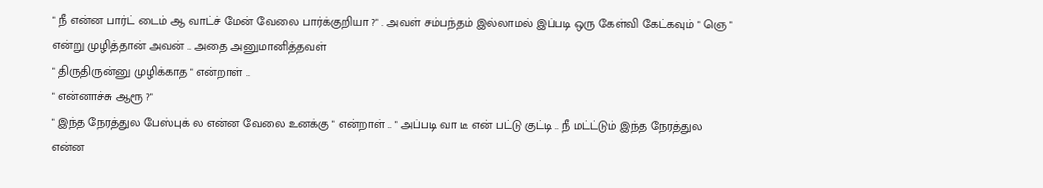" நீ என்ன பார்ட் டைம் ஆ வாட்ச் மேன் வேலை பார்க்குறியா ?" . அவள் சம்பந்தம் இல்லாமல் இப்படி ஒரு கேள்வி கேட்கவும் " ஞெ " என்று முழித்தான் அவன் .. அதை அனுமானித்தவள்
" திருதிருன்னு முழிக்காத " என்றாள் ..
" என்னாச்சு ஆரூ ?"
" இந்த நேரத்துல பேஸ்புக் ல என்ன வேலை உனக்கு " என்றாள் .. " அப்படி வா டீ என் பட்டு குட்டி .. நீ மட்ட்டும் இந்த நேரத்துல என்ன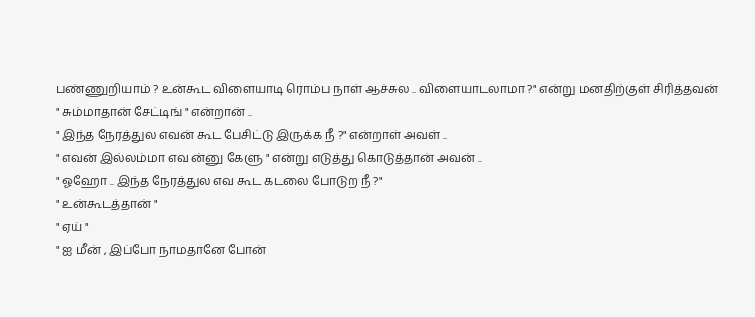பண்ணுறியாம் ? உன்கூட விளையாடி ரொம்ப நாள் ஆச்சுல .. விளையாடலாமா ?" என்று மனதிற்குள் சிரித்தவன்
" சும்மாதான் சேட்டிங் " என்றான் ..
" இந்த நேரத்துல எவன் கூட பேசிட்டு இருக்க நீ ?" என்றாள் அவள் ..
" எவன் இல்லம்மா எவ ன்னு கேளு " என்று எடுத்து கொடுத்தான் அவன் ..
" ஓஹோ .. இந்த நேரத்துல எவ கூட கடலை போடுற நீ ?"
" உன்கூடத்தான் "
" ஏய் "
" ஐ மீன் , இப்போ நாமதானே போன்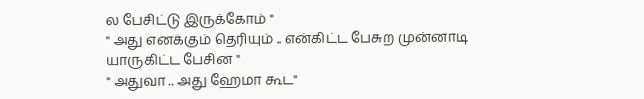ல பேசிட்டு இருக்கோம் "
" அது எனக்கும் தெரியும் .. என்கிட்ட பேசுற முன்னாடி யாருகிட்ட பேசின "
" அதுவா .. அது ஹேமா கூட"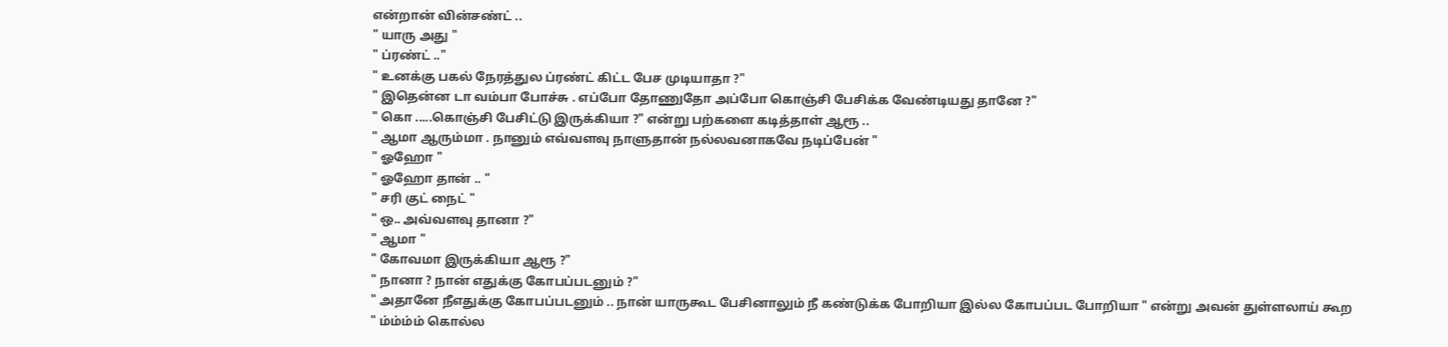என்றான் வின்சண்ட் ..
" யாரு அது "
" ப்ரண்ட் .."
" உனக்கு பகல் நேரத்துல ப்ரண்ட் கிட்ட பேச முடியாதா ?"
" இதென்ன டா வம்பா போச்சு . எப்போ தோணுதோ அப்போ கொஞ்சி பேசிக்க வேண்டியது தானே ?"
" கொ .....கொஞ்சி பேசிட்டு இருக்கியா ?" என்று பற்களை கடித்தாள் ஆரூ ..
" ஆமா ஆரும்மா . நானும் எவ்வளவு நாளுதான் நல்லவனாகவே நடிப்பேன் "
" ஓஹோ "
" ஓஹோ தான் .. "
" சரி குட் நைட் "
" ஒ.. அவ்வளவு தானா ?"
" ஆமா "
" கோவமா இருக்கியா ஆரூ ?"
" நானா ? நான் எதுக்கு கோபப்படனும் ?"
" அதானே நீஎதுக்கு கோபப்படனும் .. நான் யாருகூட பேசினாலும் நீ கண்டுக்க போறியா இல்ல கோபப்பட போறியா " என்று அவன் துள்ளலாய் கூற
" ம்ம்ம்ம் கொல்ல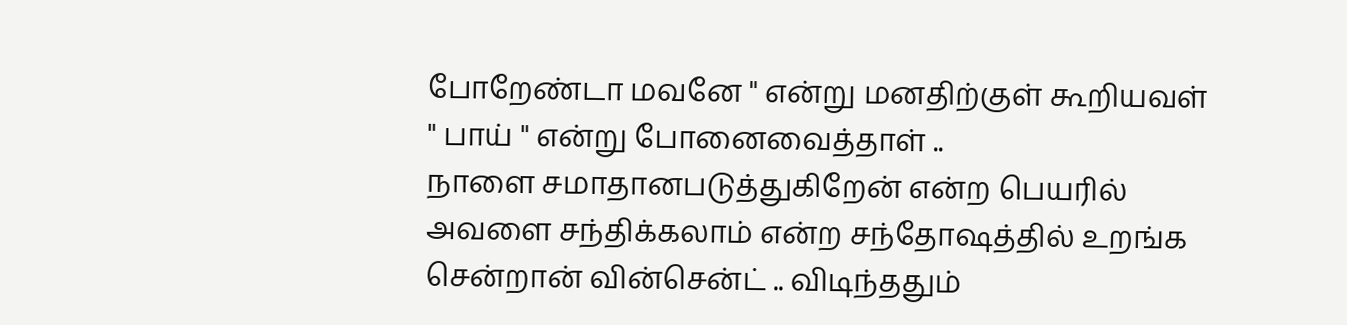போறேண்டா மவனே " என்று மனதிற்குள் கூறியவள்
" பாய் " என்று போனைவைத்தாள் ..
நாளை சமாதானபடுத்துகிறேன் என்ற பெயரில் அவளை சந்திக்கலாம் என்ற சந்தோஷத்தில் உறங்க சென்றான் வின்சென்ட் .. விடிந்ததும்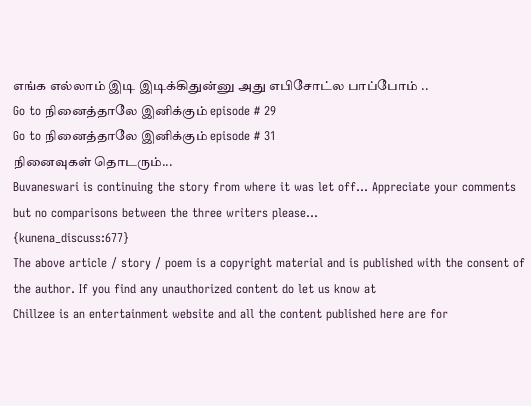எங்க எல்லாம் இடி இடிக்கிதுன்னு அது எபிசோட்ல பாப்போம் ..
Go to நினைத்தாலே இனிக்கும் episode # 29
Go to நினைத்தாலே இனிக்கும் episode # 31
நினைவுகள் தொடரும்...
Buvaneswari is continuing the story from where it was let off... Appreciate your comments but no comparisons between the three writers please...
{kunena_discuss:677}
The above article / story / poem is a copyright material and is published with the consent of the author. If you find any unauthorized content do let us know at
Chillzee is an entertainment website and all the content published here are for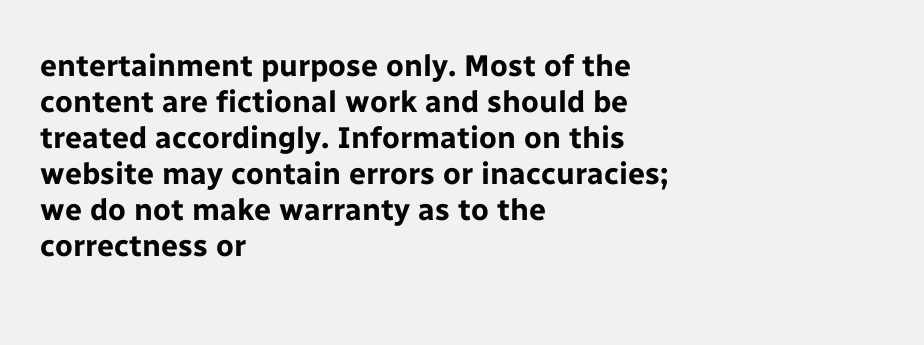entertainment purpose only. Most of the content are fictional work and should be treated accordingly. Information on this website may contain errors or inaccuracies; we do not make warranty as to the correctness or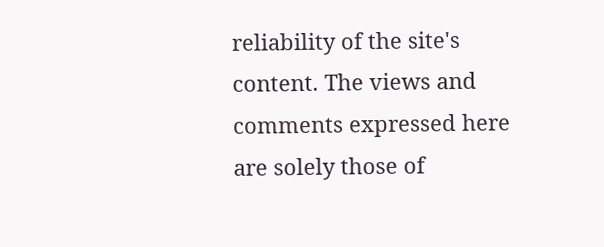reliability of the site's content. The views and comments expressed here are solely those of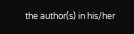the author(s) in his/her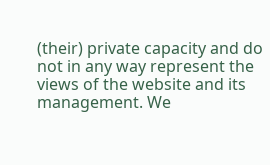(their) private capacity and do not in any way represent the views of the website and its management. We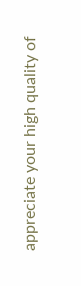appreciate your high quality of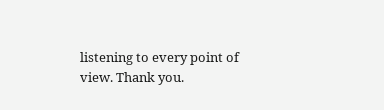listening to every point of view. Thank you.